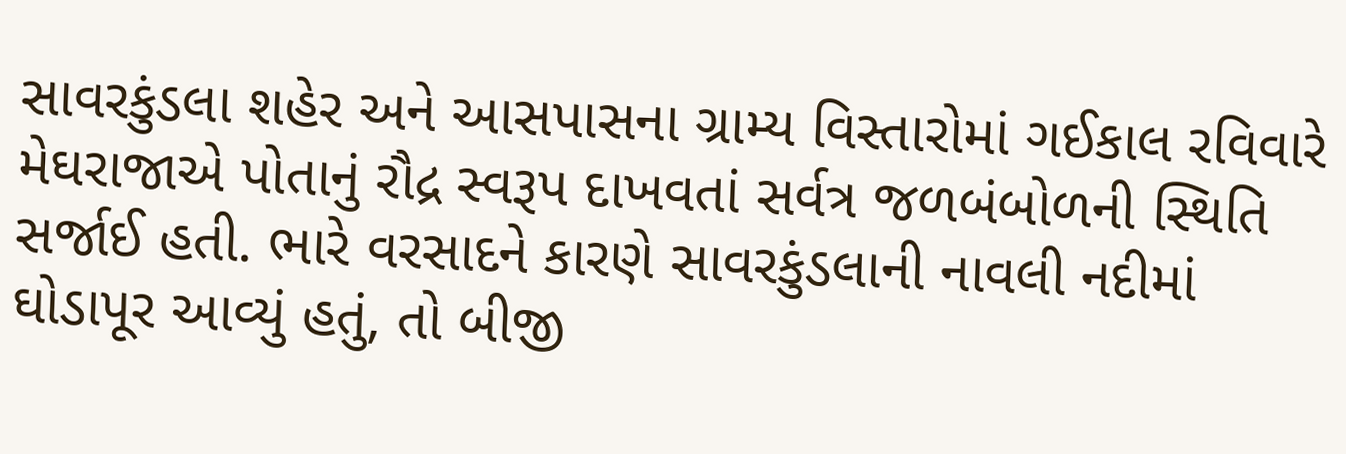સાવરકુંડલા શહેર અને આસપાસના ગ્રામ્ય વિસ્તારોમાં ગઈકાલ રવિવારે મેઘરાજાએ પોતાનું રૌદ્ર સ્વરૂપ દાખવતાં સર્વત્ર જળબંબોળની સ્થિતિ સર્જાઈ હતી. ભારે વરસાદને કારણે સાવરકુંડલાની નાવલી નદીમાં ઘોડાપૂર આવ્યું હતું, તો બીજી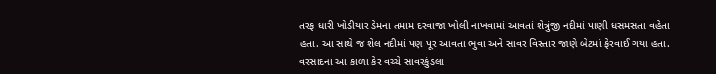તરફ ધારી ખોડીયાર ડેમના તમામ દરવાજા ખોલી નાખવામાં આવતાં શેત્રુંજી નદીમાં પાણી ધસમસતા વહેતા હતા. આ સાથે જ શેલ નદીમાં પણ પૂર આવતા ભુવા અને સાવર વિસ્તાર જાણે બેટમાં ફેરવાઈ ગયા હતા. વરસાદના આ કાળા કેર વચ્ચે સાવરકુંડલા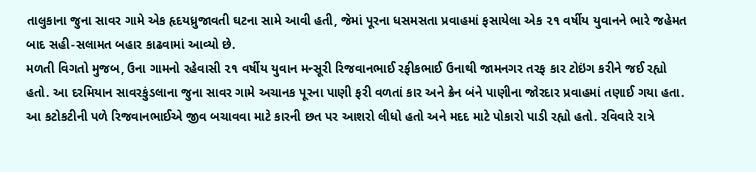તાલુકાના જુના સાવર ગામે એક હૃદયધ્રુજાવતી ઘટના સામે આવી હતી, જેમાં પૂરના ધસમસતા પ્રવાહમાં ફસાયેલા એક ૨૧ વર્ષીય યુવાનને ભારે જહેમત બાદ સહી-સલામત બહાર કાઢવામાં આવ્યો છે.
મળતી વિગતો મુજબ, ઉના ગામનો રહેવાસી ૨૧ વર્ષીય યુવાન મન્સૂરી રિજવાનભાઈ રફીકભાઈ ઉનાથી જામનગર તરફ કાર ટોઇંગ કરીને જઈ રહ્યો હતો. આ દરમિયાન સાવરકુંડલાના જુના સાવર ગામે અચાનક પૂરના પાણી ફરી વળતાં કાર અને ક્રેન બંને પાણીના જોરદાર પ્રવાહમાં તણાઈ ગયા હતા. આ કટોકટીની પળે રિજવાનભાઈએ જીવ બચાવવા માટે કારની છત પર આશરો લીધો હતો અને મદદ માટે પોકારો પાડી રહ્યો હતો. રવિવારે રાત્રે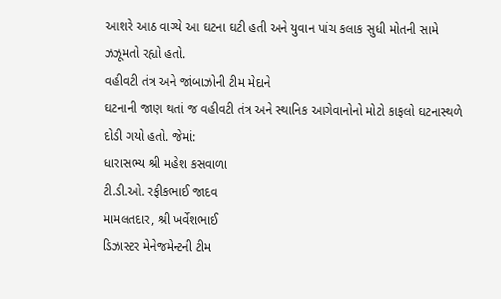આશરે આઠ વાગ્યે આ ઘટના ઘટી હતી અને યુવાન પાંચ કલાક સુધી મોતની સામે ઝઝૂમતો રહ્યો હતો.
વહીવટી તંત્ર અને જાંબાઝોની ટીમ મેદાને
ઘટનાની જાણ થતાં જ વહીવટી તંત્ર અને સ્થાનિક આગેવાનોનો મોટો કાફલો ઘટનાસ્થળે દોડી ગયો હતો. જેમાં:
ધારાસભ્ય શ્રી મહેશ કસવાળા
ટી.ડી.ઓ. રફીકભાઈ જાદવ
મામલતદાર, શ્રી ખર્વેશભાઈ
ડિઝાસ્ટર મેનેજમેન્ટની ટીમ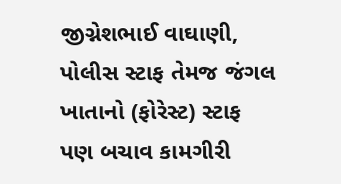જીગ્નેશભાઈ વાઘાણી, પોલીસ સ્ટાફ તેમજ જંગલ ખાતાનો (ફોરેસ્ટ) સ્ટાફ પણ બચાવ કામગીરી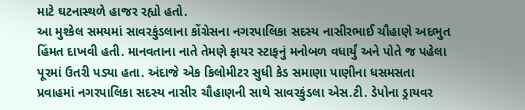માટે ઘટનાસ્થળે હાજર રહ્યો હતો.
આ મુશ્કેલ સમયમાં સાવરકુંડલાના કોંગ્રેસના નગરપાલિકા સદસ્ય નાસીરભાઈ ચૌહાણે અદભુત હિંમત દાખવી હતી. માનવતાના નાતે તેમણે ફાયર સ્ટાફનું મનોબળ વધાર્યું અને પોતે જ પહેલા પૂરમાં ઉતરી પડ્યા હતા. અંદાજે એક કિલોમીટર સુધી કેડ સમાણા પાણીના ધસમસતા પ્રવાહમાં નગરપાલિકા સદસ્ય નાસીર ચૌહાણની સાથે સાવરકુંડલા એસ.ટી. ડેપોના ડ્રાયવર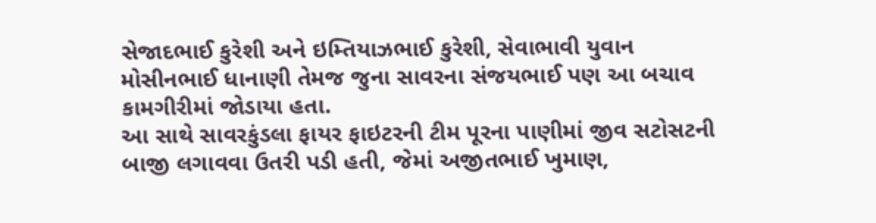સેજાદભાઈ કુરેશી અને ઇમ્તિયાઝભાઈ કુરેશી, સેવાભાવી યુવાન મોસીનભાઈ ધાનાણી તેમજ જુના સાવરના સંજયભાઈ પણ આ બચાવ કામગીરીમાં જોડાયા હતા.
આ સાથે સાવરકુંડલા ફાયર ફાઇટરની ટીમ પૂરના પાણીમાં જીવ સટોસટની બાજી લગાવવા ઉતરી પડી હતી, જેમાં અજીતભાઈ ખુમાણ,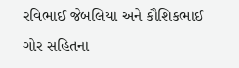રવિભાઈ જેબલિયા અને કૌશિકભાઈ ગોર સહિતના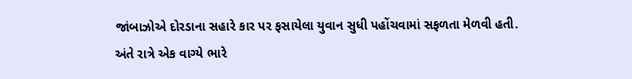જાંબાઝોએ દોરડાના સહારે કાર પર ફસાયેલા યુવાન સુધી પહોંચવામાં સફળતા મેળવી હતી.
અંતે રાત્રે એક વાગ્યે ભારે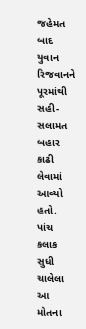જહેમત બાદ યુવાન રિજવાનને પૂરમાંથી સહી-સલામત બહાર કાઢી લેવામાં આવ્યો હતો. પાંચ કલાક સુધી ચાલેલા આ મોતના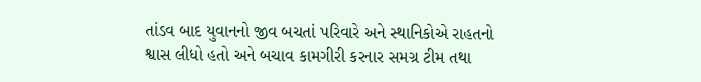તાંડવ બાદ યુવાનનો જીવ બચતાં પરિવારે અને સ્થાનિકોએ રાહતનો શ્વાસ લીધો હતો અને બચાવ કામગીરી કરનાર સમગ્ર ટીમ તથા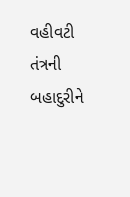વહીવટી તંત્રની બહાદુરીને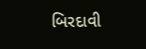બિરદાવી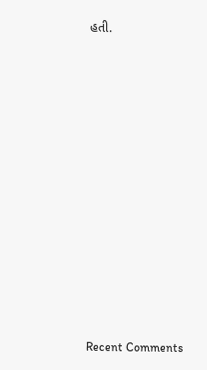હતી.




















Recent Comments